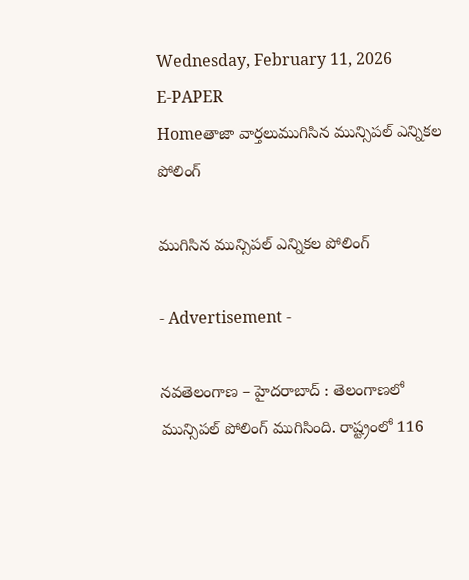Wednesday, February 11, 2026
E-PAPER
Homeతాజా వార్తలుముగిసిన మున్సిపల్ ఎన్నికల పోలింగ్

ముగిసిన మున్సిపల్ ఎన్నికల పోలింగ్

- Advertisement -

నవతెలంగాణ – హైదరాబాద్ : తెలంగాణ‌లో మున్సిప‌ల్ పోలింగ్ ముగిసింది. రాష్ట్రంలో 116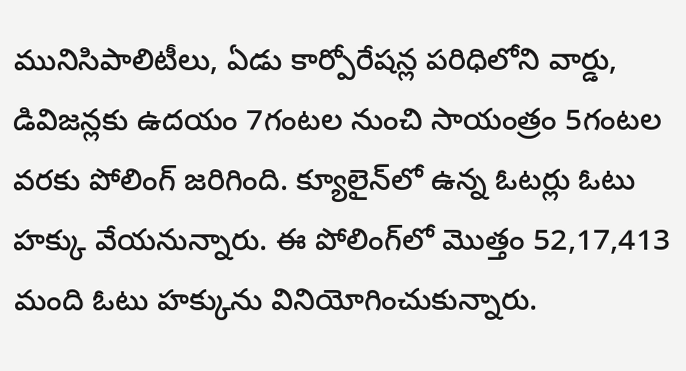మునిసిపాలిటీలు, ఏడు కార్పోరేషన్ల పరిధిలోని వార్డు, డివిజన్లకు ఉద‌యం 7గంట‌ల నుంచి సాయంత్రం 5గంట‌ల వ‌ర‌కు పోలింగ్ జ‌రిగింది. క్యూలైన్‌లో ఉన్న ఓట‌ర్లు ఓటు హ‌క్కు వేయ‌నున్నారు. ఈ పోలింగ్‌లో మొత్తం 52,17,413 మంది ఓటు హక్కును వినియోగించుకున్నారు.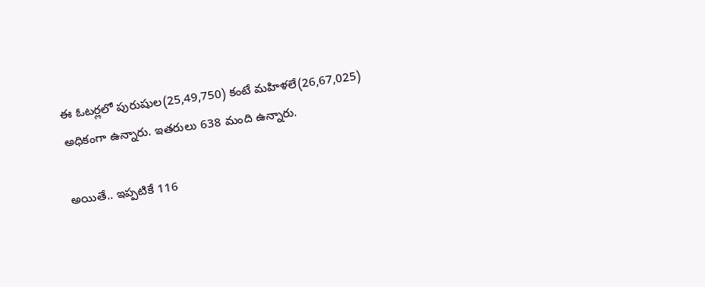ఈ ఓటర్లలో పురుషుల(25,49,750) కంటే మహిళలే(26,67,025) అధికంగా ఉన్నారు. ఇతరులు 638 మంది ఉన్నారు.

అయితే.. ఇప్పటికే 116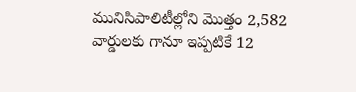మునిసిపాలిటీల్లోని మొత్తం 2,582 వార్డులకు గానూ ఇప్పటికే 12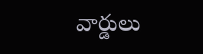వార్డులు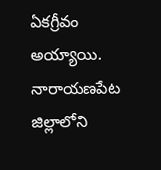ఏకగ్రీవం అయ్యాయి. నారాయణపేట జిల్లాలోని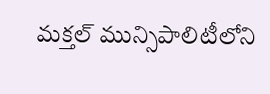మక్తల్ మున్సిపాలిటీలోని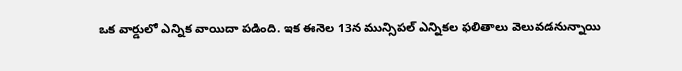ఒక వార్డులో ఎన్నిక వాయిదా పడింది. ఇక ఈనెల‌ 13న మున్సిపల్ ఎన్నికల ఫలితాలు వెలువడనున్నాయి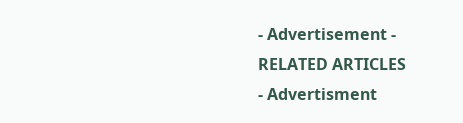- Advertisement -
RELATED ARTICLES
- Advertisment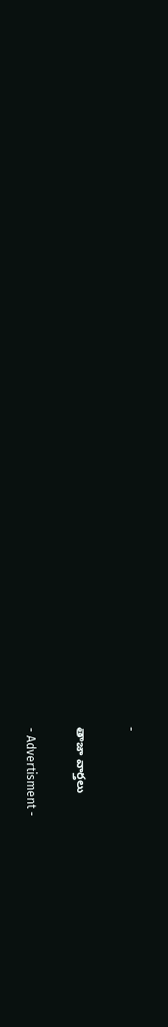-

తాజా వార్తలు

- Advertisment -